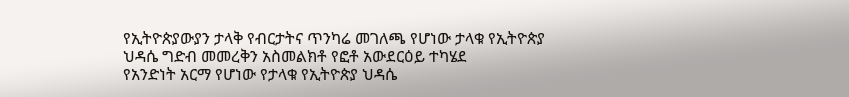የኢትዮጵያውያን ታላቅ የብርታትና ጥንካሬ መገለጫ የሆነው ታላቁ የኢትዮጵያ ህዳሴ ግድብ መመረቅን አስመልክቶ የፎቶ አውደርዕይ ተካሄደ
የአንድነት አርማ የሆነው የታላቁ የኢትዮጵያ ህዳሴ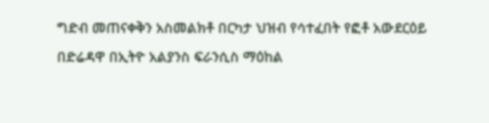ግድብ መጠናቀቅን አስመልክቶ በርካታ ህዝብ የሳተፈበት የፎቶ አውደርዕይ በድሬዳዋ በኢትዮ አልያንስ ፍራንሲስ ማዕከል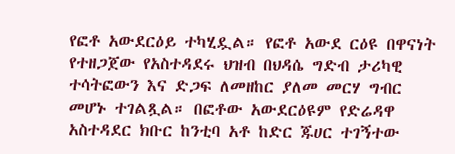የፎቶ አውደርዕይ ተካሂዷል። የፎቶ አውደ ርዕዩ በዋናነት የተዘጋጀው የአስተዳደሩ ህዝብ በህዳሴ ግድብ ታሪካዊ ተሳትፎውን እና ድጋፍ ለመዘከር ያለመ መርሃ ግብር መሆኑ ተገልጿል። በፎቶው አውደርዕዩም የድሬዳዋ አስተዳደር ክቡር ከንቲባ አቶ ከድር ጁሀር ተገኝተው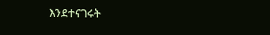እንደተናገሩት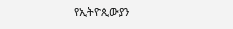የኢትዮጲውያን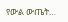የውል ውጤት…